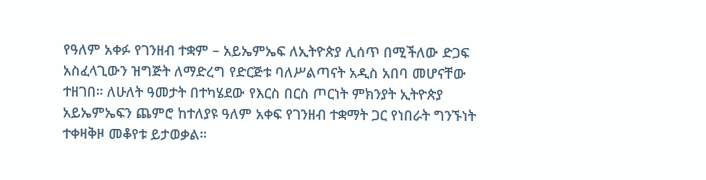የዓለም አቀፉ የገንዘብ ተቋም – አይኤምኤፍ ለኢትዮጵያ ሊሰጥ በሚችለው ድጋፍ አስፈላጊውን ዝግጅት ለማድረግ የድርጅቱ ባለሥልጣናት አዲስ አበባ መሆናቸው ተዘገበ። ለሁለት ዓመታት በተካሄደው የእርስ በርስ ጦርነት ምክንያት ኢትዮጵያ አይኤምኤፍን ጨምሮ ከተለያዩ ዓለም አቀፍ የገንዘብ ተቋማት ጋር የነበራት ግንኙነት ተቀዛቅዞ መቆየቱ ይታወቃል።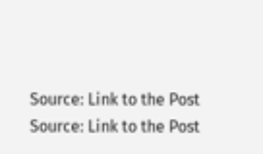Source: Link to the Post
Source: Link to the Post